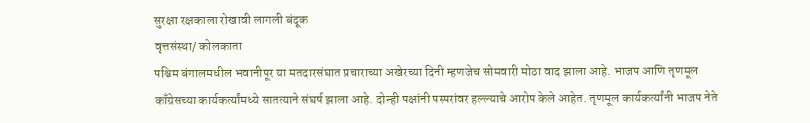सुरक्षा रक्षकाला रोखावी लागली बंदूक
वृत्तसंस्था/ कोलकाता
पश्चिम बंगालमधील भवानीपूर या मतदारसंघात प्रचाराच्या अखेरच्या दिनी म्हणजेच सोमवारी मोठा वाद झाला आहे. भाजप आणि तृणमूल काँग्रेसच्या कार्यकर्त्यांमध्ये सातत्याने संघर्ष झाला आहे. दोन्ही पक्षांनी पस्परांवर हल्ल्याचे आरोप केले आहेत. तृणमूल कार्यकर्त्यांनी भाजप नेते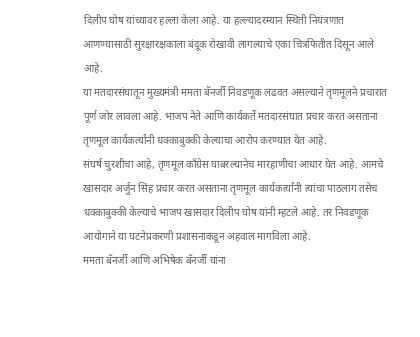दिलीप घोष यांच्यावर हल्ला केला आहे. या हल्ल्यादरम्यान स्थिती नियंत्रणात आणण्यासाठी सुरक्षारक्षकाला बंदूक रोखावी लागल्याचे एका चित्रफितीत दिसून आले आहे.
या मतदारसंघातून मुख्यमंत्री ममता बॅनर्जी निवडणूक लढवत असल्याने तृणमूलने प्रचारात पूर्ण जोर लावला आहे. भाजप नेते आणि कार्यकर्ते मतदारसंघात प्रचार करत असताना तृणमूल कार्यकर्त्यांनी धक्काबुक्की केल्याचा आरोप करण्यात येत आहे.
संघर्ष चुरशीचा आहे, तृणमूल काँग्रेस घाबरल्यानेच मारहाणीचा आधार घेत आहे. आमचे खासदार अर्जुन सिंह प्रचार करत असताना तृणमूल कार्यकर्त्यांनी त्यांचा पाठलाग तसेच धक्काबुक्की केल्याचे भाजप खासदार दिलीप घोष यांनी म्हटले आहे. तर निवडणूक आयोगाने या घटनेप्रकरणी प्रशासनाकडून अहवाल मागविला आहे.
ममता बॅनर्जी आणि अभिषेक बॅनर्जी यांना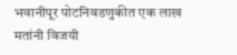भवानीपूर पोटनिवडणुकीत एक लाख मतांनी विजयी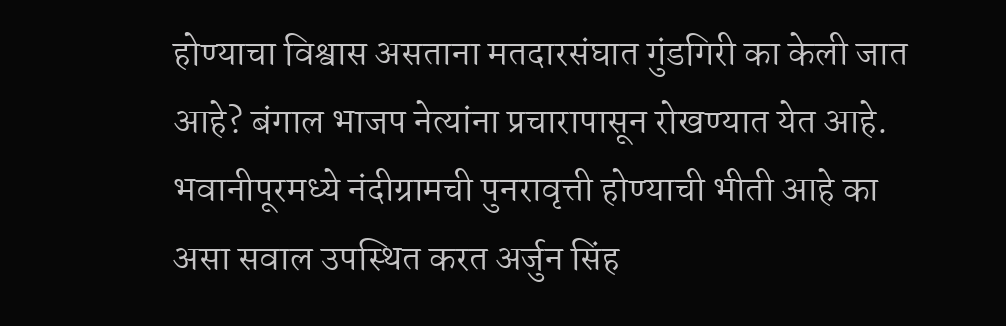होण्याचा विश्वास असताना मतदारसंघात गुंडगिरी का केली जात आहे? बंगाल भाजप नेत्यांना प्रचारापासून रोखण्यात येत आहे. भवानीपूरमध्ये नंदीग्रामची पुनरावृत्ती होण्याची भीती आहे का असा सवाल उपस्थित करत अर्जुन सिंह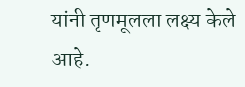यांनी तृणमूलला लक्ष्य केले आहे.